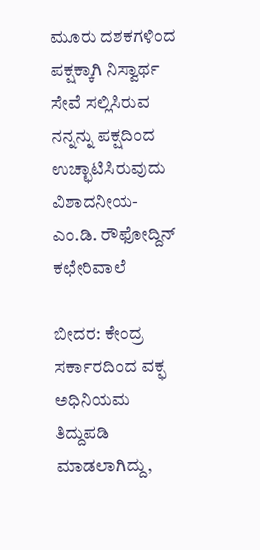ಮೂರು ದಶಕಗಳಿಂದ ಪಕ್ಷಕ್ಕಾಗಿ ನಿಸ್ವಾರ್ಥ ಸೇವೆ ಸಲ್ಲಿಸಿರುವ ನನ್ನನ್ನು ಪಕ್ಷದಿಂದ ಉಚ್ಛಾಟಿಸಿರುವುದು ವಿಶಾದನೀಯ-ಎಂ.ಡಿ. ರೌಫೋದ್ದಿನ್ ಕಛೇರಿವಾಲೆ

ಬೀದರ: ಕೇಂದ್ರ ಸರ್ಕಾರದಿಂದ ವಕ್ಫ ಅಧಿನಿಯಮ ತಿದ್ದುಪಡಿ ಮಾಡಲಾಗಿದ್ದು,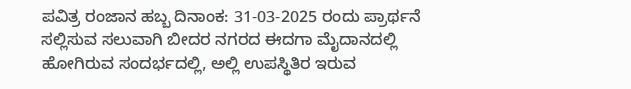ಪವಿತ್ರ ರಂಜಾನ ಹಬ್ಬ ದಿನಾಂಕ: 31-03-2025 ರಂದು ಪ್ರಾರ್ಥನೆ ಸಲ್ಲಿಸುವ ಸಲುವಾಗಿ ಬೀದರ ನಗರದ ಈದಗಾ ಮೈದಾನದಲ್ಲಿ ಹೋಗಿರುವ ಸಂದರ್ಭದಲ್ಲಿ, ಅಲ್ಲಿ ಉಪಸ್ಥಿತಿರ ಇರುವ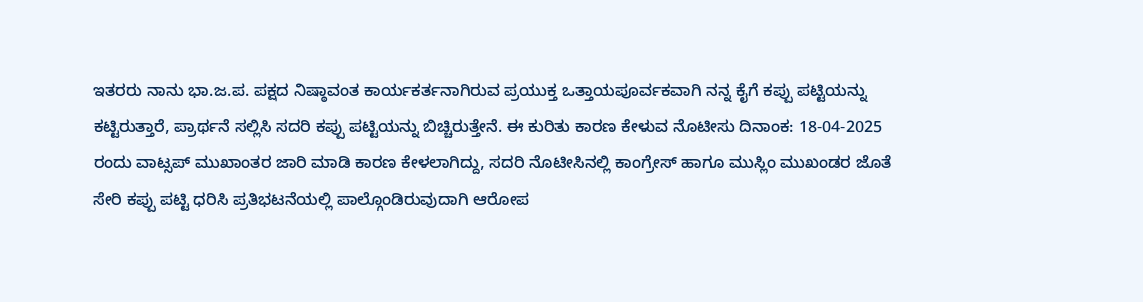ಇತರರು ನಾನು ಭಾ.ಜ.ಪ. ಪಕ್ಷದ ನಿಷ್ಠಾವಂತ ಕಾರ್ಯಕರ್ತನಾಗಿರುವ ಪ್ರಯುಕ್ತ ಒತ್ತಾಯಪೂರ್ವಕವಾಗಿ ನನ್ನ ಕೈಗೆ ಕಪ್ಪು ಪಟ್ಟಿಯನ್ನು ಕಟ್ಟಿರುತ್ತಾರೆ, ಪ್ರಾರ್ಥನೆ ಸಲ್ಲಿಸಿ ಸದರಿ ಕಪ್ಪು ಪಟ್ಟಿಯನ್ನು ಬಿಚ್ಚಿರುತ್ತೇನೆ. ಈ ಕುರಿತು ಕಾರಣ ಕೇಳುವ ನೊಟೀಸು ದಿನಾಂಕ: 18-04-2025 ರಂದು ವಾಟ್ಸಪ್ ಮುಖಾಂತರ ಜಾರಿ ಮಾಡಿ ಕಾರಣ ಕೇಳಲಾಗಿದ್ದು, ಸದರಿ ನೊಟೀಸಿನಲ್ಲಿ ಕಾಂಗ್ರೇಸ್ ಹಾಗೂ ಮುಸ್ಲಿಂ ಮುಖಂಡರ ಜೊತೆ ಸೇರಿ ಕಪ್ಪು ಪಟ್ಟಿ ಧರಿಸಿ ಪ್ರತಿಭಟನೆಯಲ್ಲಿ ಪಾಲ್ಗೊಂಡಿರುವುದಾಗಿ ಆರೋಪ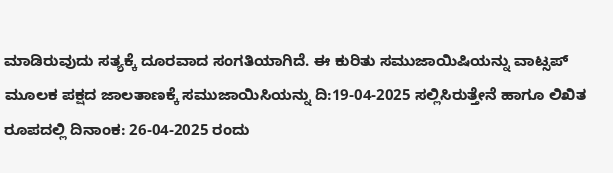ಮಾಡಿರುವುದು ಸತ್ಯಕ್ಕೆ ದೂರವಾದ ಸಂಗತಿಯಾಗಿದೆ. ಈ ಕುರಿತು ಸಮುಜಾಯಿಷಿಯನ್ನು ವಾಟ್ಸಪ್ ಮೂಲಕ ಪಕ್ಷದ ಜಾಲತಾಣಕ್ಕೆ ಸಮುಜಾಯಿಸಿಯನ್ನು ದಿ:19-04-2025 ಸಲ್ಲಿಸಿರುತ್ತೇನೆ ಹಾಗೂ ಲಿಖಿತ ರೂಪದಲ್ಲಿ ದಿನಾಂಕ: 26-04-2025 ರಂದು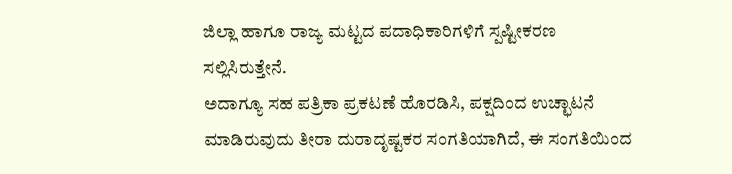ಜಿಲ್ಲಾ ಹಾಗೂ ರಾಜ್ಯ ಮಟ್ಟದ ಪದಾಧಿಕಾರಿಗಳಿಗೆ ಸ್ಪಷ್ಟೀಕರಣ ಸಲ್ಲಿಸಿರುತ್ತೇನೆ.
ಅದಾಗ್ಯೂ ಸಹ ಪತ್ರಿಕಾ ಪ್ರಕಟಣೆ ಹೊರಡಿಸಿ, ಪಕ್ಷದಿಂದ ಉಚ್ಛಾಟನೆ ಮಾಡಿರುವುದು ತೀರಾ ದುರಾದೃಷ್ಟಕರ ಸಂಗತಿಯಾಗಿದೆ, ಈ ಸಂಗತಿಯಿಂದ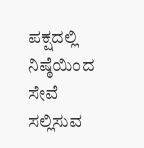ಪಕ್ಷದಲ್ಲಿ ನಿಷ್ಠೆಯಿಂದ ಸೇವೆ ಸಲ್ಲಿಸುವ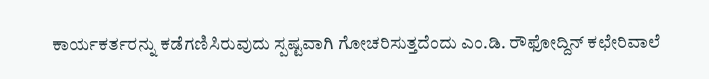ಕಾರ್ಯಕರ್ತರನ್ನು ಕಡೆಗಣಿಸಿರುವುದು ಸ್ಪಷ್ಟವಾಗಿ ಗೋಚರಿಸುತ್ತದೆಂದು ಎಂ.ಡಿ. ರೌಫೋದ್ದಿನ್ ಕಛೇರಿವಾಲೆ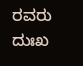ರವರು ದುಃಖ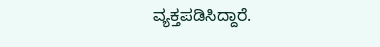ವ್ಯಕ್ತಪಡಿಸಿದ್ದಾರೆ.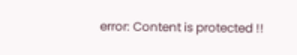error: Content is protected !!